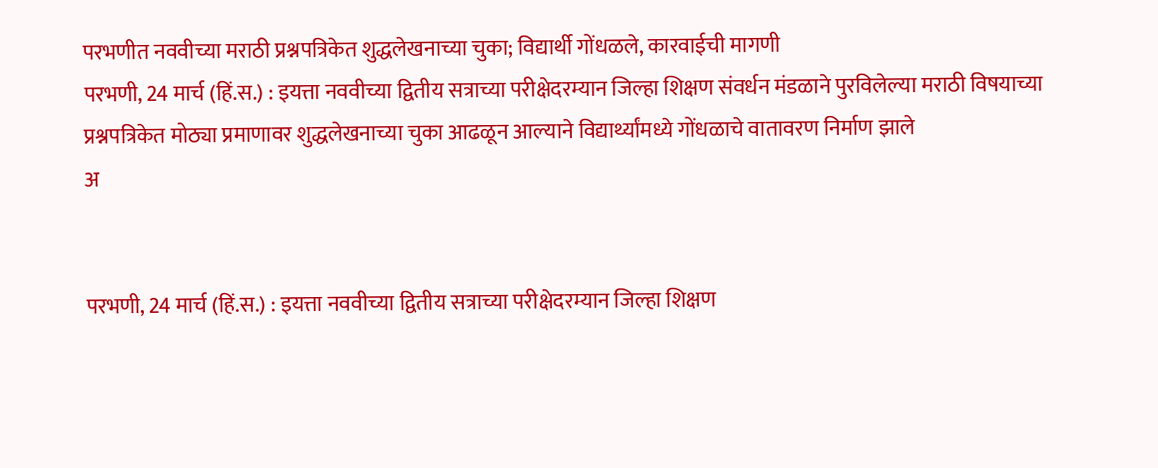परभणीत नववीच्या मराठी प्रश्नपत्रिकेत शुद्धलेखनाच्या चुका; विद्यार्थी गोंधळले, कारवाईची मागणी
परभणी, 24 मार्च (हिं.स.) : इयत्ता नववीच्या द्वितीय सत्राच्या परीक्षेदरम्यान जिल्हा शिक्षण संवर्धन मंडळाने पुरविलेल्या मराठी विषयाच्या प्रश्नपत्रिकेत मोठ्या प्रमाणावर शुद्धलेखनाच्या चुका आढळून आल्याने विद्यार्थ्यांमध्ये गोंधळाचे वातावरण निर्माण झाले
अ


परभणी, 24 मार्च (हिं.स.) : इयत्ता नववीच्या द्वितीय सत्राच्या परीक्षेदरम्यान जिल्हा शिक्षण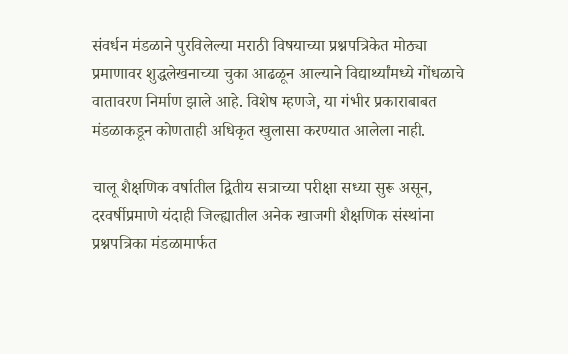संवर्धन मंडळाने पुरविलेल्या मराठी विषयाच्या प्रश्नपत्रिकेत मोठ्या प्रमाणावर शुद्धलेखनाच्या चुका आढळून आल्याने विद्यार्थ्यांमध्ये गोंधळाचे वातावरण निर्माण झाले आहे. विशेष म्हणजे, या गंभीर प्रकाराबाबत मंडळाकडून कोणताही अधिकृत खुलासा करण्यात आलेला नाही.

चालू शैक्षणिक वर्षातील द्वितीय सत्राच्या परीक्षा सध्या सुरू असून, दरवर्षीप्रमाणे यंदाही जिल्ह्यातील अनेक खाजगी शैक्षणिक संस्थांना प्रश्नपत्रिका मंडळामार्फत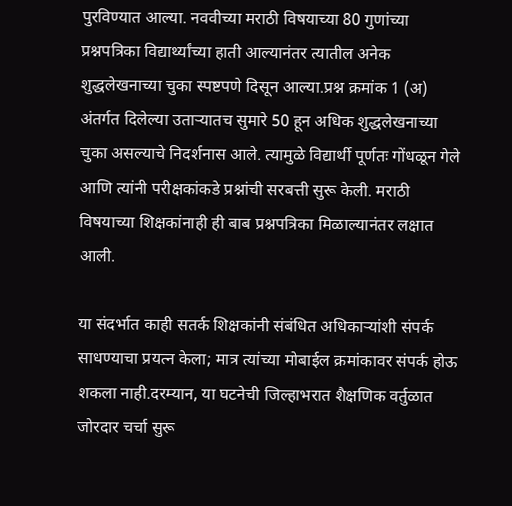पुरविण्यात आल्या. नववीच्या मराठी विषयाच्या 80 गुणांच्या प्रश्नपत्रिका विद्यार्थ्यांच्या हाती आल्यानंतर त्यातील अनेक शुद्धलेखनाच्या चुका स्पष्टपणे दिसून आल्या.प्रश्न क्रमांक 1 (अ) अंतर्गत दिलेल्या उताऱ्यातच सुमारे 50 हून अधिक शुद्धलेखनाच्या चुका असल्याचे निदर्शनास आले. त्यामुळे विद्यार्थी पूर्णतः गोंधळून गेले आणि त्यांनी परीक्षकांकडे प्रश्नांची सरबत्ती सुरू केली. मराठी विषयाच्या शिक्षकांनाही ही बाब प्रश्नपत्रिका मिळाल्यानंतर लक्षात आली.

या संदर्भात काही सतर्क शिक्षकांनी संबंधित अधिकाऱ्यांशी संपर्क साधण्याचा प्रयत्न केला; मात्र त्यांच्या मोबाईल क्रमांकावर संपर्क होऊ शकला नाही.दरम्यान, या घटनेची जिल्हाभरात शैक्षणिक वर्तुळात जोरदार चर्चा सुरू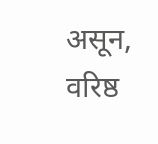असून, वरिष्ठ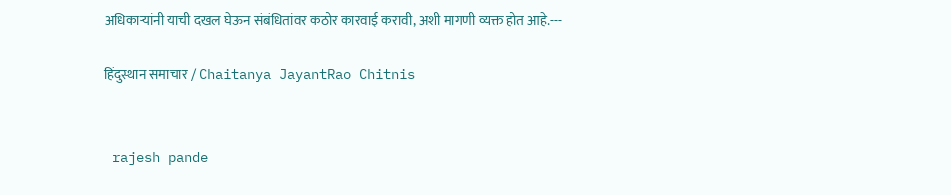अधिकाऱ्यांनी याची दखल घेऊन संबंधितांवर कठोर कारवाई करावी, अशी मागणी व्यक्त होत आहे.---

हिंदुस्थान समाचार / Chaitanya JayantRao Chitnis


 rajesh pande